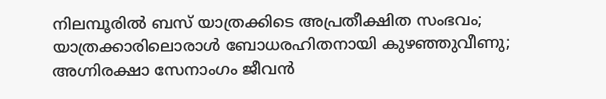നിലമ്പൂരിൽ ബസ് യാത്രക്കിടെ അപ്രതീക്ഷിത സംഭവം; യാത്രക്കാരിലൊരാൾ ബോധരഹിതനായി കുഴഞ്ഞുവീണു; അഗ്നിരക്ഷാ സേനാംഗം ജീവൻ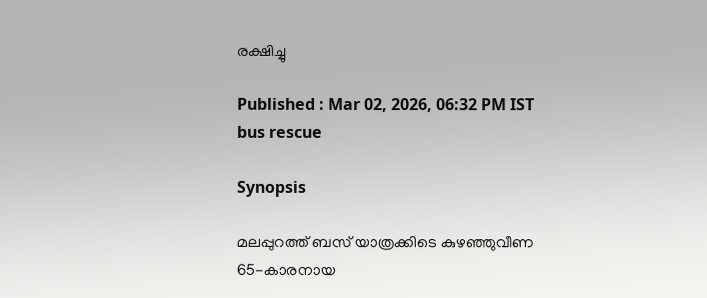രക്ഷിച്ചു

Published : Mar 02, 2026, 06:32 PM IST
bus rescue

Synopsis

മലപ്പുറത്ത് ബസ് യാത്രക്കിടെ കുഴഞ്ഞുവീണ 65-കാരനായ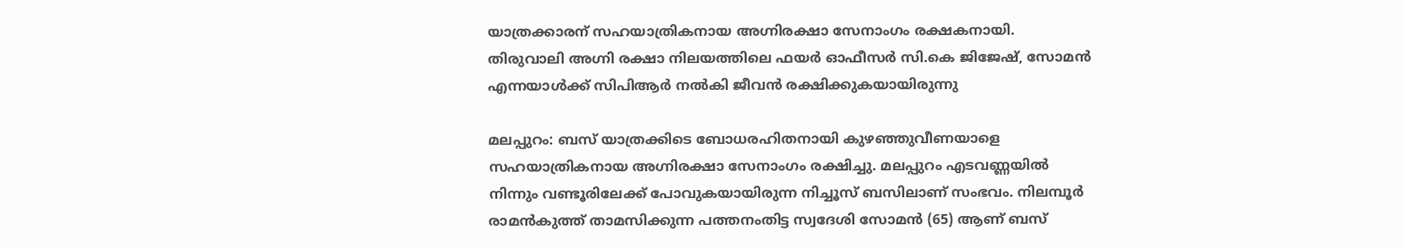യാത്രക്കാരന് സഹയാത്രികനായ അഗ്നിരക്ഷാ സേനാംഗം രക്ഷകനായി. തിരുവാലി അഗ്നി രക്ഷാ നിലയത്തിലെ ഫയർ ഓഫീസർ സി.കെ ജിജേഷ്, സോമൻ എന്നയാൾക്ക് സിപിആർ നൽകി ജീവൻ രക്ഷിക്കുകയായിരുന്നു

മലപ്പുറം: ബസ് യാത്രക്കിടെ ബോധരഹിതനായി കുഴഞ്ഞുവീണയാളെ സഹയാത്രികനായ അഗ്നിരക്ഷാ സേനാംഗം രക്ഷിച്ചു. മലപ്പുറം എടവണ്ണയില്‍ നിന്നും വണ്ടൂരിലേക്ക് പോവുകയായിരുന്ന നിച്ചൂസ് ബസിലാണ് സംഭവം. നിലമ്പൂര്‍ രാമന്‍കുത്ത് താമസിക്കുന്ന പത്തനംതിട്ട സ്വദേശി സോമന്‍ (65) ആണ് ബസ്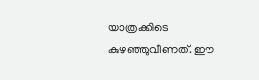യാത്രക്കിടെ കുഴഞ്ഞുവീണത്. ഈ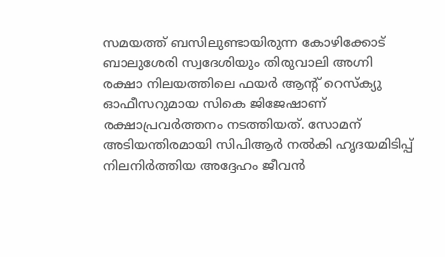സമയത്ത് ബസിലുണ്ടായിരുന്ന കോഴിക്കോട് ബാലുശേരി സ്വദേശിയും തിരുവാലി അഗ്നി രക്ഷാ നിലയത്തിലെ ഫയർ ആൻ്റ് റെസ്ക്യു ഓഫീസറുമായ സികെ ജിജേഷാണ് രക്ഷാപ്രവർത്തനം നടത്തിയത്. സോമന് അടിയന്തിരമായി സിപിആർ നൽകി ഹൃദയമിടിപ്പ് നിലനിർത്തിയ അദ്ദേഹം ജീവൻ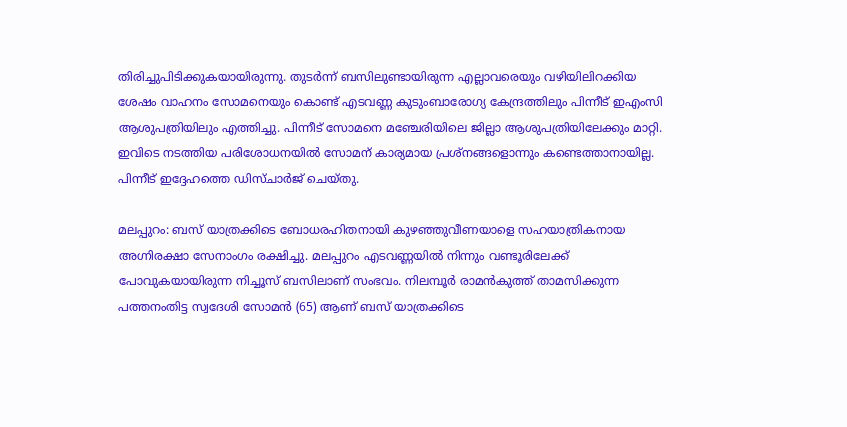തിരിച്ചുപിടിക്കുകയായിരുന്നു. തുടർന്ന് ബസിലുണ്ടായിരുന്ന എല്ലാവരെയും വഴിയിലിറക്കിയ ശേഷം വാഹനം സോമനെയും കൊണ്ട് എടവണ്ണ കുടുംബാരോഗ്യ കേന്ദ്രത്തിലും പിന്നീട് ഇഎംസി ആശുപത്രിയിലും എത്തിച്ചു. പിന്നീട് സോമനെ മഞ്ചേരിയിലെ ജില്ലാ ആശുപത്രിയിലേക്കും മാറ്റി. ഇവിടെ നടത്തിയ പരിശോധനയിൽ സോമന് കാര്യമായ പ്രശ്നങ്ങളൊന്നും കണ്ടെത്താനായില്ല. പിന്നീട് ഇദ്ദേഹത്തെ ഡിസ്‌ചാർജ് ചെയ്തു.

മലപ്പുറം: ബസ് യാത്രക്കിടെ ബോധരഹിതനായി കുഴഞ്ഞുവീണയാളെ സഹയാത്രികനായ അഗ്നിരക്ഷാ സേനാംഗം രക്ഷിച്ചു. മലപ്പുറം എടവണ്ണയില്‍ നിന്നും വണ്ടൂരിലേക്ക് പോവുകയായിരുന്ന നിച്ചൂസ് ബസിലാണ് സംഭവം. നിലമ്പൂര്‍ രാമന്‍കുത്ത് താമസിക്കുന്ന പത്തനംതിട്ട സ്വദേശി സോമന്‍ (65) ആണ് ബസ് യാത്രക്കിടെ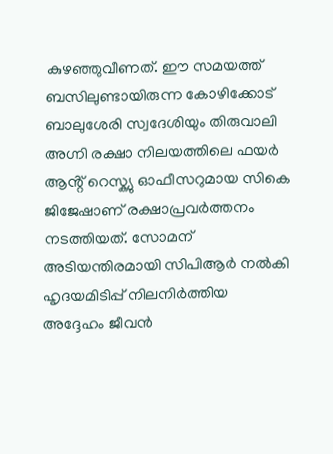കുഴഞ്ഞുവീണത്. ഈ സമയത്ത് ബസിലുണ്ടായിരുന്ന കോഴിക്കോട് ബാലുശേരി സ്വദേശിയും തിരുവാലി അഗ്നി രക്ഷാ നിലയത്തിലെ ഫയർ ആൻ്റ് റെസ്ക്യു ഓഫീസറുമായ സികെ ജിജേഷാണ് രക്ഷാപ്രവർത്തനം നടത്തിയത്. സോമന് അടിയന്തിരമായി സിപിആർ നൽകി ഹൃദയമിടിപ്പ് നിലനിർത്തിയ അദ്ദേഹം ജീവൻ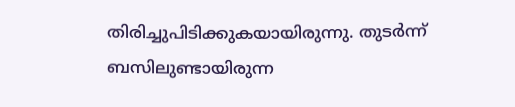തിരിച്ചുപിടിക്കുകയായിരുന്നു. തുടർന്ന് ബസിലുണ്ടായിരുന്ന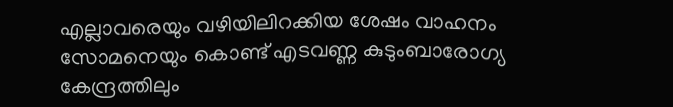എല്ലാവരെയും വഴിയിലിറക്കിയ ശേഷം വാഹനം സോമനെയും കൊണ്ട് എടവണ്ണ കുടുംബാരോഗ്യ കേന്ദ്രത്തിലും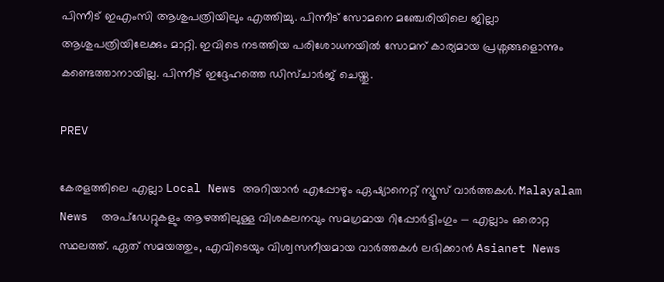പിന്നീട് ഇഎംസി ആശുപത്രിയിലും എത്തിച്ചു. പിന്നീട് സോമനെ മഞ്ചേരിയിലെ ജില്ലാ ആശുപത്രിയിലേക്കും മാറ്റി. ഇവിടെ നടത്തിയ പരിശോധനയിൽ സോമന് കാര്യമായ പ്രശ്നങ്ങളൊന്നും കണ്ടെത്താനായില്ല. പിന്നീട് ഇദ്ദേഹത്തെ ഡിസ്‌ചാർജ് ചെയ്തു.

PREV

കേരളത്തിലെ എല്ലാ Local News അറിയാൻ എപ്പോഴും ഏഷ്യാനെറ്റ് ന്യൂസ് വാർത്തകൾ. Malayalam News  അപ്‌ഡേറ്റുകളും ആഴത്തിലുള്ള വിശകലനവും സമഗ്രമായ റിപ്പോർട്ടിംഗും — എല്ലാം ഒരൊറ്റ സ്ഥലത്ത്. ഏത് സമയത്തും, എവിടെയും വിശ്വസനീയമായ വാർത്തകൾ ലഭിക്കാൻ Asianet News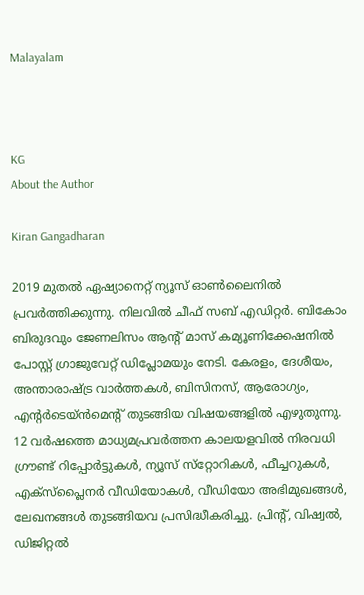Malayalam



KG
About the Author

Kiran Gangadharan

2019 മുതല്‍ ഏഷ്യാനെറ്റ് ന്യൂസ് ഓണ്‍ലൈനില്‍ പ്രവര്‍ത്തിക്കുന്നു. നിലവില്‍ ചീഫ് സബ് എഡിറ്റർ. ബികോം ബിരുദവും ജേണലിസം ആൻ്റ് മാസ് കമ്യൂണിക്കേഷനിൽ പോസ്റ്റ് ഗ്രാജുവേറ്റ് ഡിപ്ലോമയും നേടി. കേരളം, ദേശീയം, അന്താരാഷ്ട്ര വാര്‍ത്തകള്‍, ബിസിനസ്, ആരോഗ്യം, എന്റർടെയ്ൻമെൻ്റ് തുടങ്ങിയ വിഷയങ്ങളില്‍ എഴുതുന്നു. 12 വര്‍ഷത്തെ മാധ്യമപ്രവര്‍ത്തന കാലയളവില്‍ നിരവധി ഗ്രൗണ്ട് റിപ്പോര്‍ട്ടുകള്‍, ന്യൂസ് സ്‌റ്റോറികള്‍, ഫീച്ചറുകള്‍, എക്‌സ്‌പ്ലൈന‍ർ വീഡിയോകൾ, വീഡിയോ അഭിമുഖങ്ങള്‍, ലേഖനങ്ങള്‍ തുടങ്ങിയവ പ്രസിദ്ധീകരിച്ചു. പ്രിന്റ്, വിഷ്വല്‍, ഡിജിറ്റല്‍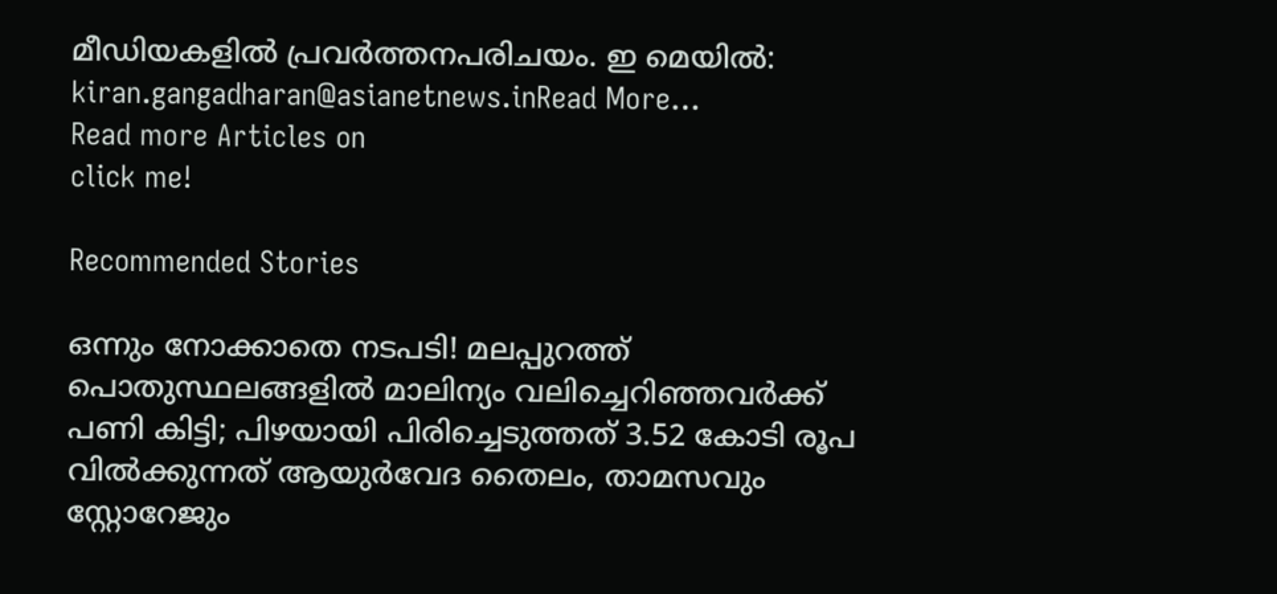മീഡിയകളില്‍ പ്രവര്‍ത്തനപരിചയം. ഇ മെയില്‍: kiran.gangadharan@asianetnews.inRead More...
Read more Articles on
click me!

Recommended Stories

ഒന്നും നോക്കാതെ നടപടി! മലപ്പുറത്ത് പൊതുസ്ഥലങ്ങളില്‍ മാലിന്യം വലിച്ചെറിഞ്ഞവര്‍ക്ക് പണി കിട്ടി; പിഴയായി പിരിച്ചെടുത്തത് 3.52 കോടി രൂപ
വിൽക്കുന്നത് ആയുർവേദ തൈലം, താമസവും സ്റ്റോറേജും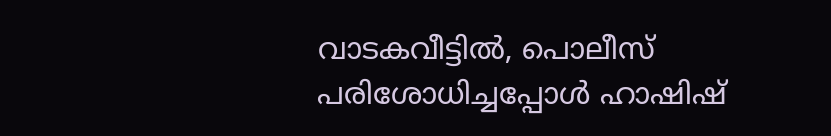വാടകവീട്ടിൽ, പൊലീസ് പരിശോധിച്ചപ്പോൾ ഹാഷിഷ്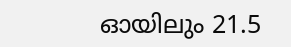ഓയിലും 21.5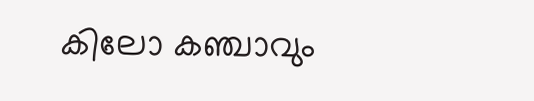കിലോ കഞ്ചാവും